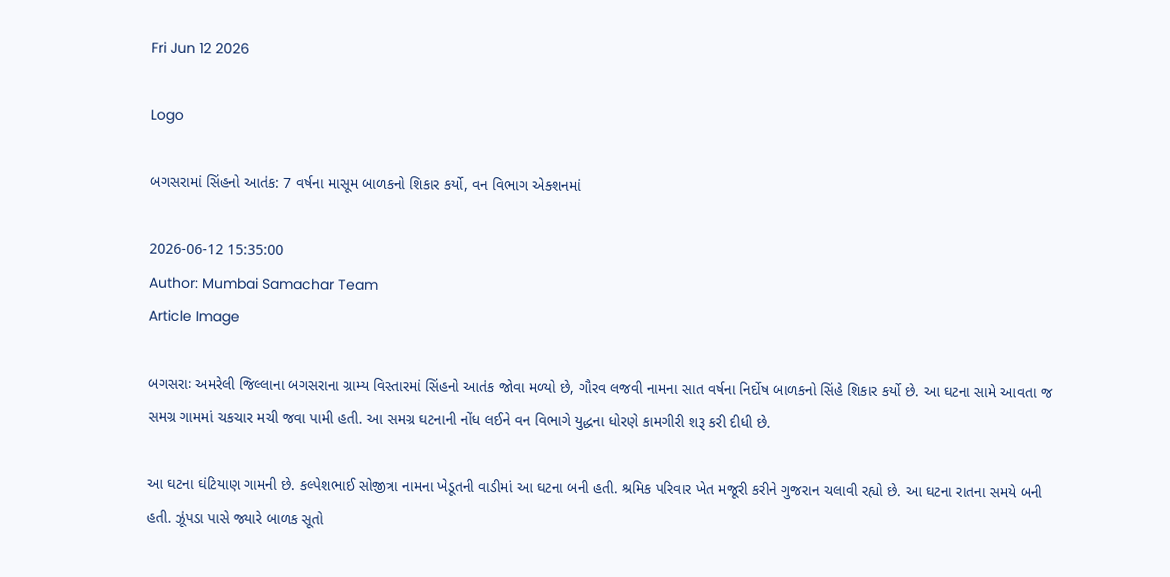Fri Jun 12 2026

Logo

બગસરામાં સિંહનો આતંક: 7 વર્ષના માસૂમ બાળકનો શિકાર કર્યો, વન વિભાગ એક્શનમાં

2026-06-12 15:35:00
Author: Mumbai Samachar Team
Article Image

બગસરાઃ અમરેલી જિલ્લાના બગસરાના ગ્રામ્ય વિસ્તારમાં સિંહનો આતંક જોવા મળ્યો છે, ગૌરવ લજવી નામના સાત વર્ષના નિર્દોષ બાળકનો સિંહે શિકાર કર્યો છે. આ ઘટના સામે આવતા જ સમગ્ર ગામમાં ચકચાર મચી જવા પામી હતી. આ સમગ્ર ઘટનાની નોંધ લઈને વન વિભાગે યુદ્ધના ધોરણે કામગીરી શરૂ કરી દીધી છે.

આ ઘટના ઘંટિયાણ ગામની છે. કલ્પેશભાઈ સોજીત્રા નામના ખેડૂતની વાડીમાં આ ઘટના બની હતી. શ્રમિક પરિવાર ખેત મજૂરી કરીને ગુજરાન ચલાવી રહ્યો છે. આ ઘટના રાતના સમયે બની હતી. ઝૂંપડા પાસે જ્યારે બાળક સૂતો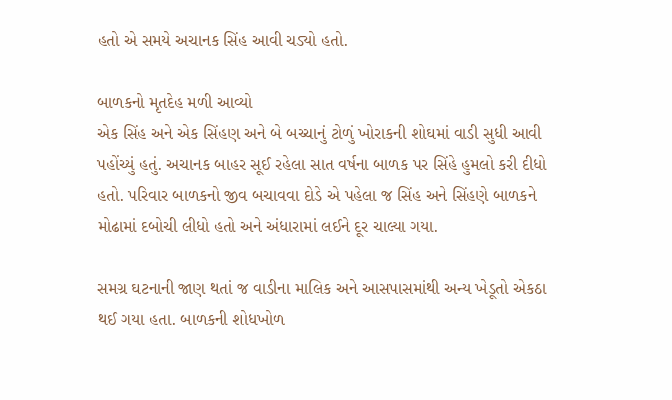હતો એ સમયે અચાનક સિંહ આવી ચડ્યો હતો.

બાળકનો મૃતદેહ મળી આવ્યો
એક સિંહ અને એક સિંહણ અને બે બચ્ચાનું ટોળું ખોરાકની શોઘમાં વાડી સુધી આવી પહોંચ્યું હતું. અચાનક બાહર સૂઈ રહેલા સાત વર્ષના બાળક પર સિંહે હુમલો કરી દીધો હતો. પરિવાર બાળકનો જીવ બચાવવા દોડે એ પહેલા જ સિંહ અને સિંહણે બાળકને મોઢામાં દબોચી લીધો હતો અને અંધારામાં લઈને દૂર ચાલ્યા ગયા.

સમગ્ર ઘટનાની જાણ થતાં જ વાડીના માલિક અને આસપાસમાંથી અન્ય ખેડૂતો એકઠા થઈ ગયા હતા. બાળકની શોધખોળ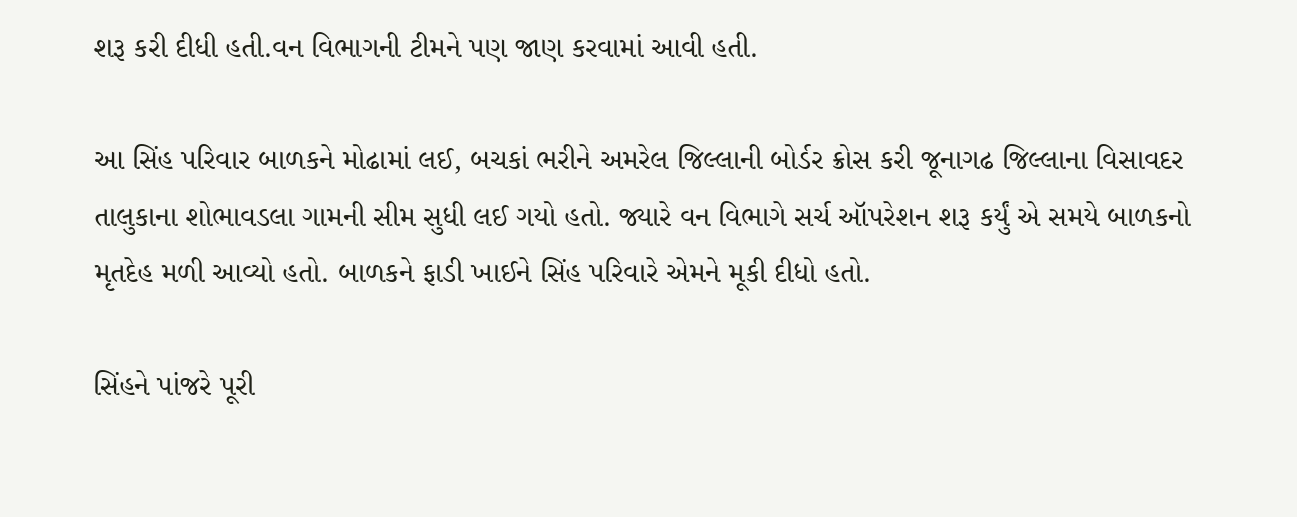શરૂ કરી દીધી હતી.વન વિભાગની ટીમને પણ જાણ કરવામાં આવી હતી.

આ સિંહ પરિવાર બાળકને મોઢામાં લઈ, બચકાં ભરીને અમરેલ જિલ્લાની બોર્ડર ક્રોસ કરી જૂનાગઢ જિલ્લાના વિસાવદર તાલુકાના શોભાવડલા ગામની સીમ સુધી લઈ ગયો હતો. જ્યારે વન વિભાગે સર્ચ ઑપરેશન શરૂ કર્યું એ સમયે બાળકનો મૃતદેહ મળી આવ્યો હતો. બાળકને ફાડી ખાઈને સિંહ પરિવારે એમને મૂકી દીધો હતો.

સિંહને પાંજરે પૂરી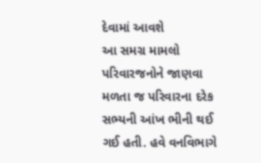દેવામાં આવશે
આ સમગ્ર મામલો પરિવારજનોને જાણવા મળતા જ પરિવારના દરેક સભ્યની આંખ ભીની થઈ ગઈ હતી. હવે વનવિભાગે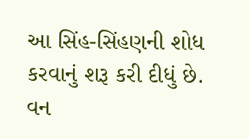આ સિંહ-સિંહણની શોધ કરવાનું શરૂ કરી દીધું છે. વન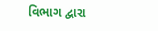વિભાગ દ્વારા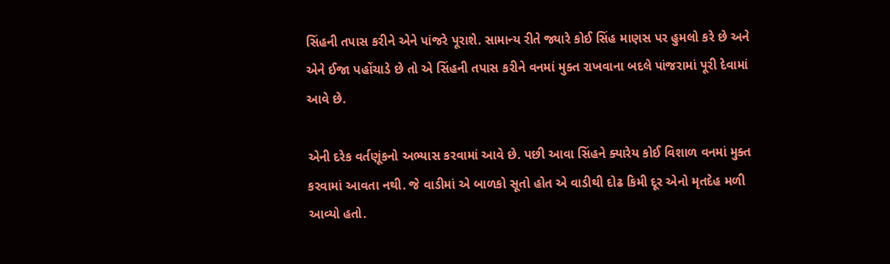સિંહની તપાસ કરીને એને પાંજરે પૂરાશે. સામાન્ય રીતે જ્યારે કોઈ સિંહ માણસ પર હુમલો કરે છે અને એને ઈજા પહોંચાડે છે તો એ સિંહની તપાસ કરીને વનમાં મુક્ત રાખવાના બદલે પાંજરામાં પૂરી દેવામાં આવે છે.

એની દરેક વર્તણૂંકનો અભ્યાસ કરવામાં આવે છે. પછી આવા સિંહને ક્યારેય કોઈ વિશાળ વનમાં મુક્ત કરવામાં આવતા નથી. જે વાડીમાં એ બાળકો સૂતો હોત એ વાડીથી દોઢ કિમી દૂર એનો મૃતદેહ મળી આવ્યો હતો.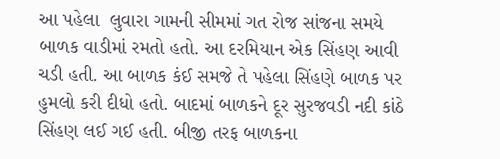આ પહેલા  લુવારા ગામની સીમમાં ગત રોજ સાંજના સમયે બાળક વાડીમાં રમતો હતો. આ દરમિયાન એક સિંહણ આવી ચડી હતી. આ બાળક કંઈ સમજે તે પહેલા સિંહણે બાળક પર હુમલો કરી દીધો હતો. બાદમાં બાળકને દૂર સુરજવડી નદી કાંઠે સિંહણ લઈ ગઈ હતી. બીજી તરફ બાળકના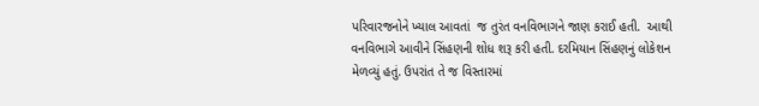પરિવારજનોને ખ્યાલ આવતાં  જ તુરંત વનવિભાગને જાણ કરાઈ હતી.  આથી વનવિભાગે આવીને સિંહણની શોધ શરૂ કરી હતી. દરમિયાન સિંહણનું લોકેશન મેળવ્યું હતું. ઉપરાંત તે જ વિસ્તારમાં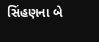સિંહણના બે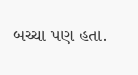બચ્ચા પણ હતા.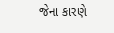જેના કારણે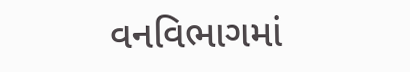વનવિભાગમાં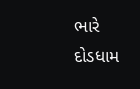ભારે દોડધામ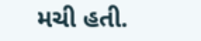મચી હતી.